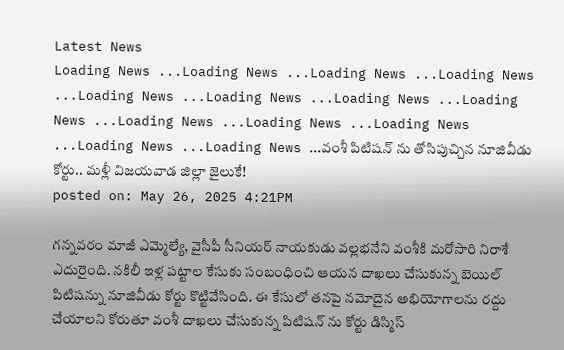Latest News
Loading News ...Loading News ...Loading News ...Loading News ...Loading News ...Loading News ...Loading News ...Loading News ...Loading News ...Loading News ...Loading News ...Loading News ...Loading News ...వంశీ పిటిషన్ ను తోసిపుచ్చిన నూజివీడు కోర్టు.. మళ్లీ విజయవాడ జిల్లా జైలుకే!
posted on: May 26, 2025 4:21PM

గన్నవరం మాజీ ఎమ్మెల్యే, వైసీపీ సీనియర్ నాయకుడు వల్లభనేని వంశీకి మరోసారి నిరాశే ఎదురైంది. నకిలీ ఇళ్ల పట్టాల కేసుకు సంబంధించి ఆయన దాఖలు చేసుకున్న బెయిల్ పిటిషన్ను నూజివీడు కోర్టు కొట్టివేసింది. ఈ కేసులో తనపై నమోదైన అభియోగాలను రద్దు చేయాలని కోరుతూ వంశీ దాఖలు చేసుకున్న పిటిషన్ ను కోర్టు డిస్మిస్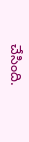చేసింది.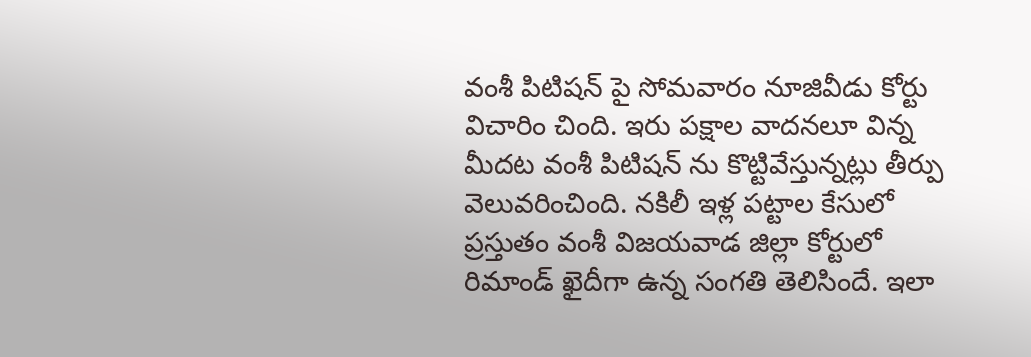వంశీ పిటిషన్ పై సోమవారం నూజివీడు కోర్టు విచారిం చింది. ఇరు పక్షాల వాదనలూ విన్న మీదట వంశీ పిటిషన్ ను కొట్టివేస్తున్నట్లు తీర్పు వెలువరించింది. నకిలీ ఇళ్ల పట్టాల కేసులో ప్రస్తుతం వంశీ విజయవాడ జిల్లా కోర్టులో రిమాండ్ ఖైదీగా ఉన్న సంగతి తెలిసిందే. ఇలా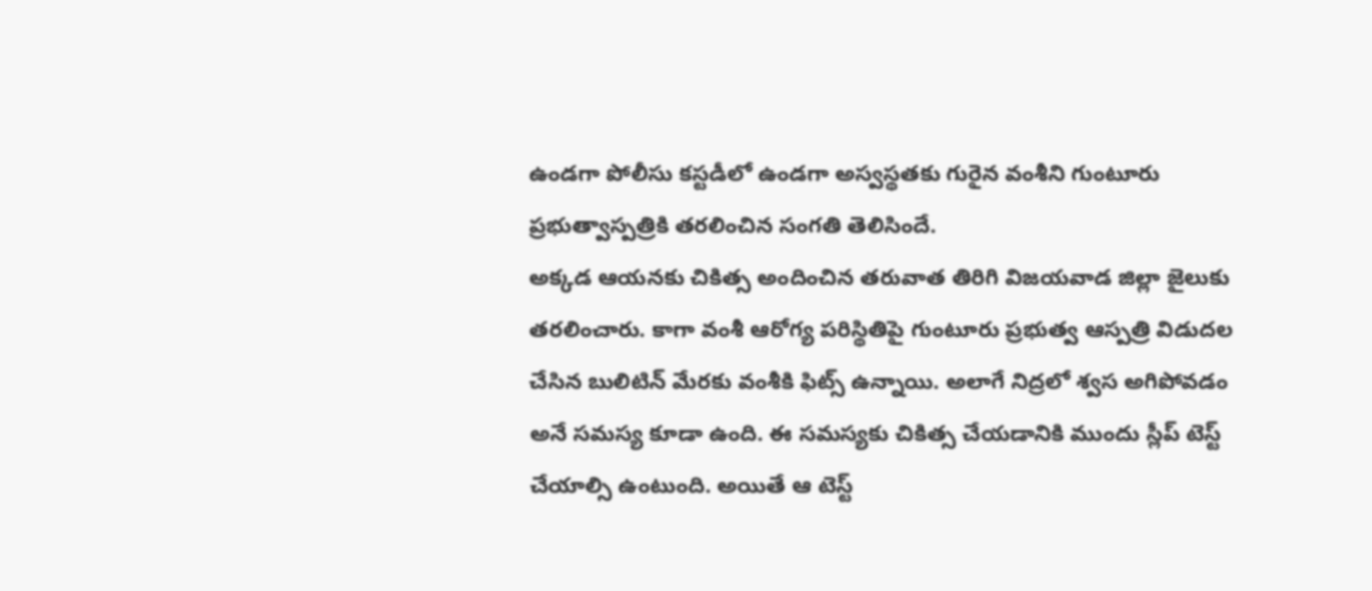ఉండగా పోలీసు కస్టడీలో ఉండగా అస్వస్థతకు గురైన వంశీని గుంటూరు ప్రభుత్వాస్పత్రికి తరలించిన సంగతి తెలిసిందే.
అక్కడ ఆయనకు చికిత్స అందించిన తరువాత తిరిగి విజయవాడ జిల్లా జైలుకు తరలించారు. కాగా వంశీ ఆరోగ్య పరిస్థితిపై గుంటూరు ప్రభుత్వ ఆస్పత్రి విడుదల చేసిన బులిటిన్ మేరకు వంశీకి ఫిట్స్ ఉన్నాయి. అలాగే నిద్రలో శ్వస అగిపోవడం అనే సమస్య కూడా ఉంది. ఈ సమస్యకు చికిత్స చేయడానికి ముందు స్లీప్ టెస్ట్ చేయాల్సి ఉంటుంది. అయితే ఆ టెస్ట్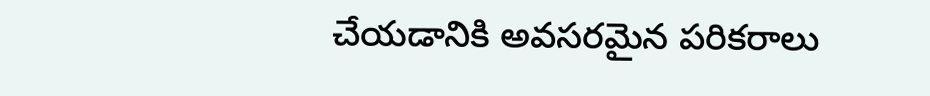చేయడానికి అవసరమైన పరికరాలు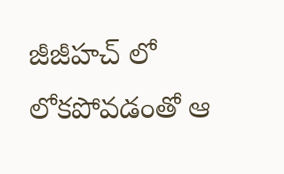జీజీహచ్ లో లోకపోవడంతో ఆ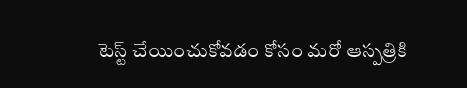టెస్ట్ చేయించుకోవడం కోసం మరో ఆస్పత్రికి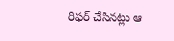రిఫర్ చేసినట్లు ఆ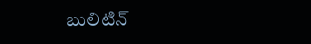బులిటిన్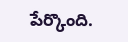పేర్కొంది.